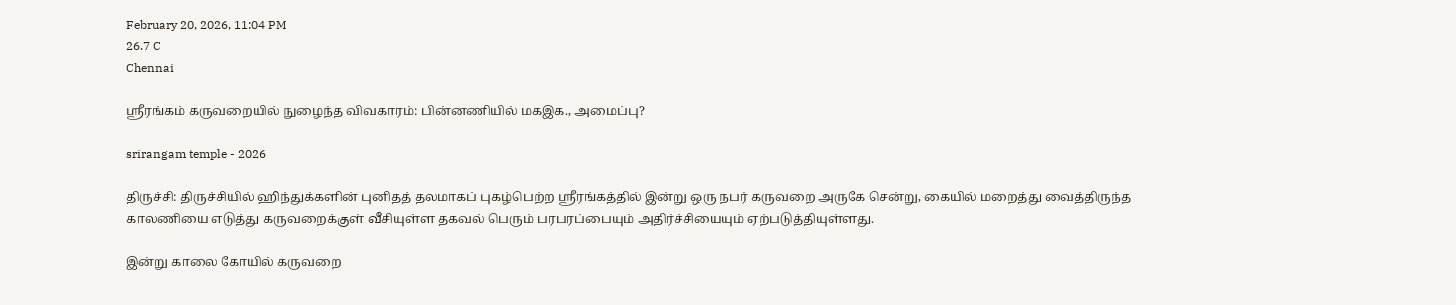February 20, 2026, 11:04 PM
26.7 C
Chennai

ஸ்ரீரங்கம் கருவறையில் நுழைந்த விவகாரம்: பின்னணியில் மகஇக., அமைப்பு?

srirangam temple - 2026

திருச்சி: திருச்சியில் ஹிந்துக்களின் புனிதத் தலமாகப் புகழ்பெற்ற ஸ்ரீரங்கத்தில் இன்று ஒரு நபர் கருவறை அருகே சென்று, கையில் மறைத்து வைத்திருந்த காலணியை எடுத்து கருவறைக்குள் வீசியுள்ள தகவல் பெரும் பரபரப்பையும் அதிர்ச்சியையும் ஏற்படுத்தியுள்ளது.

இன்று காலை கோயில் கருவறை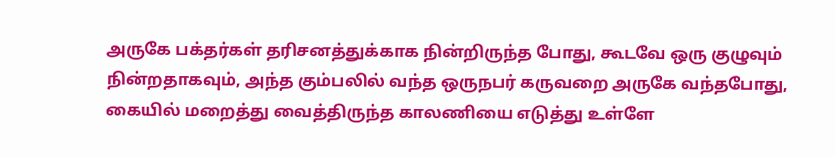அருகே பக்தர்கள் தரிசனத்துக்காக நின்றிருந்த போது, கூடவே ஒரு குழுவும் நின்றதாகவும், அந்த கும்பலில் வந்த ஒருநபர் கருவறை அருகே வந்தபோது, கையில் மறைத்து வைத்திருந்த காலணியை எடுத்து உள்ளே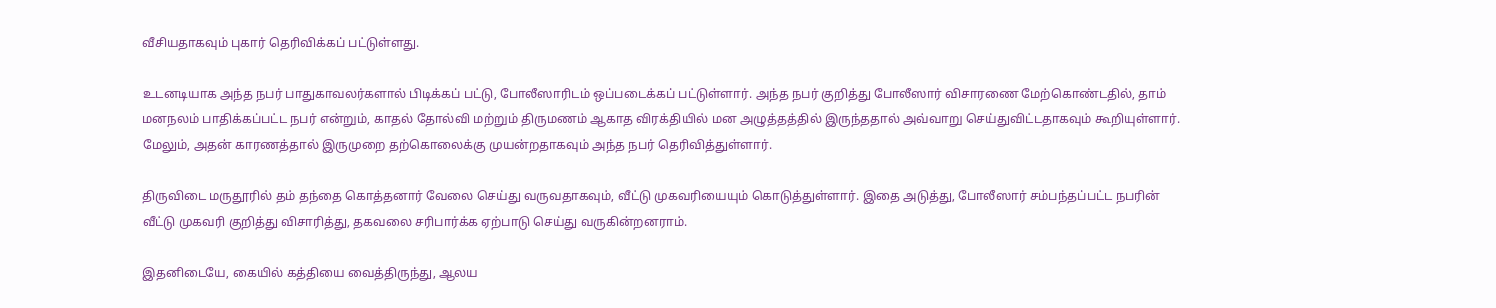வீசியதாகவும் புகார் தெரிவிக்கப் பட்டுள்ளது.

உடனடியாக அந்த நபர் பாதுகாவலர்களால் பிடிக்கப் பட்டு, போலீஸாரிடம் ஒப்படைக்கப் பட்டுள்ளார். அந்த நபர் குறித்து போலீஸார் விசாரணை மேற்கொண்டதில், தாம் மனநலம் பாதிக்கப்பட்ட நபர் என்றும், காதல் தோல்வி மற்றும் திருமணம் ஆகாத விரக்தியில் மன அழுத்தத்தில் இருந்ததால் அவ்வாறு செய்துவிட்டதாகவும் கூறியுள்ளார். மேலும், அதன் காரணத்தால் இருமுறை தற்கொலைக்கு முயன்றதாகவும் அந்த நபர் தெரிவித்துள்ளார்.

திருவிடை மருதூரில் தம் தந்தை கொத்தனார் வேலை செய்து வருவதாகவும், வீட்டு முகவரியையும் கொடுத்துள்ளார். இதை அடுத்து, போலீஸார் சம்பந்தப்பட்ட நபரின் வீட்டு முகவரி குறித்து விசாரித்து, தகவலை சரிபார்க்க ஏற்பாடு செய்து வருகின்றனராம்.

இதனிடையே, கையில் கத்தியை வைத்திருந்து, ஆலய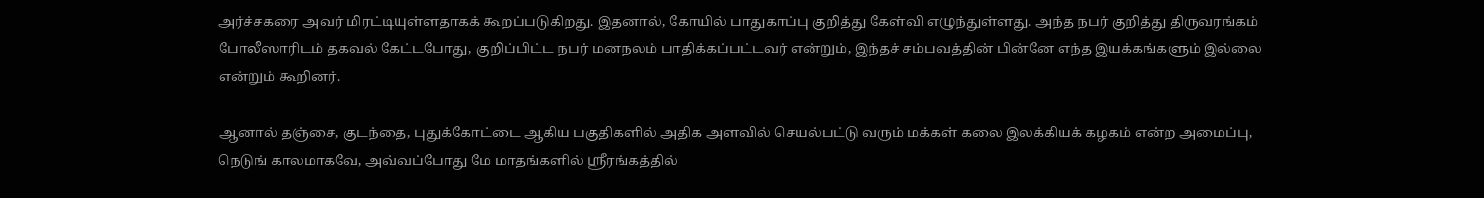அர்ச்சகரை அவர் மிரட்டியுள்ளதாகக் கூறப்படுகிறது. இதனால், கோயில் பாதுகாப்பு குறித்து கேள்வி எழுந்துள்ளது. அந்த நபர் குறித்து திருவரங்கம் போலீஸாரிடம் தகவல் கேட்டபோது, குறிப்பிட்ட நபர் மனநலம் பாதிக்கப்பட்டவர் என்றும், இந்தச் சம்பவத்தின் பின்னே எந்த இயக்கங்களும் இல்லை என்றும் கூறினர்.

ஆனால் தஞ்சை, குடந்தை, புதுக்கோட்டை ஆகிய பகுதிகளில் அதிக அளவில் செயல்பட்டு வரும் மக்கள் கலை இலக்கியக் கழகம் என்ற அமைப்பு, நெடுங் காலமாகவே, அவ்வப்போது மே மாதங்களில் ஸ்ரீரங்கத்தில்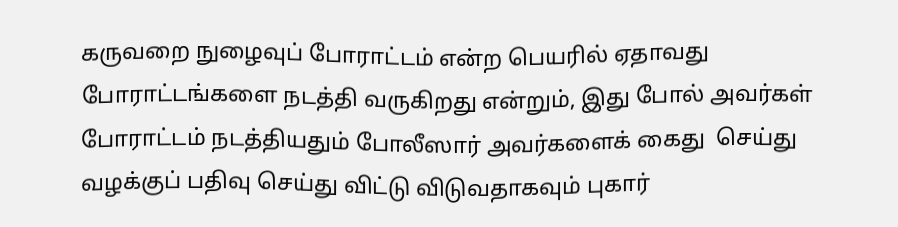கருவறை நுழைவுப் போராட்டம் என்ற பெயரில் ஏதாவது போராட்டங்களை நடத்தி வருகிறது என்றும், இது போல் அவர்கள் போராட்டம் நடத்தியதும் போலீஸார் அவர்களைக் கைது  செய்து வழக்குப் பதிவு செய்து விட்டு விடுவதாகவும் புகார்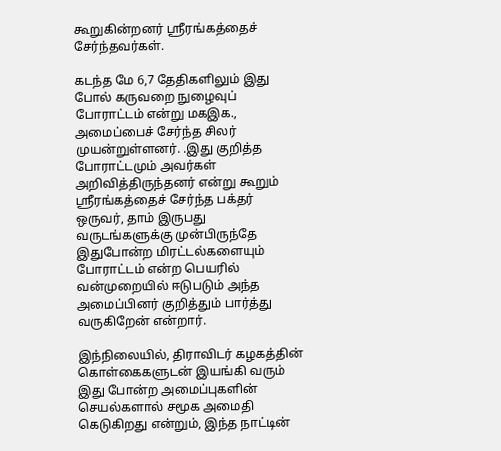கூறுகின்றனர் ஸ்ரீரங்கத்தைச் சேர்ந்தவர்கள்.

கடந்த மே 6,7 தேதிகளிலும் இது போல் கருவறை நுழைவுப் போராட்டம் என்று மகஇக., அமைப்பைச் சேர்ந்த சிலர் முயன்றுள்ளனர். .இது குறித்த போராட்டமும் அவர்கள் அறிவித்திருந்தனர் என்று கூறும் ஸ்ரீரங்கத்தைச் சேர்ந்த பக்தர் ஒருவர், தாம் இருபது வருடங்களுக்கு முன்பிருந்தே இதுபோன்ற மிரட்டல்களையும் போராட்டம் என்ற பெயரில் வன்முறையில் ஈடுபடும் அந்த அமைப்பினர் குறித்தும் பார்த்து வருகிறேன் என்றார்.

இந்நிலையில், திராவிடர் கழகத்தின் கொள்கைகளுடன் இயங்கி வரும் இது போன்ற அமைப்புகளின் செயல்களால் சமூக அமைதி கெடுகிறது என்றும், இந்த நாட்டின்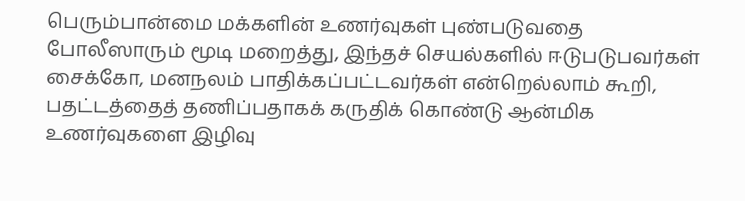பெரும்பான்மை மக்களின் உணர்வுகள் புண்படுவதை போலீஸாரும் மூடி மறைத்து, இந்தச் செயல்களில் ஈடுபடுபவர்கள் சைக்கோ, மனநலம் பாதிக்கப்பட்டவர்கள் என்றெல்லாம் கூறி, பதட்டத்தைத் தணிப்பதாகக் கருதிக் கொண்டு ஆன்மிக உணர்வுகளை இழிவு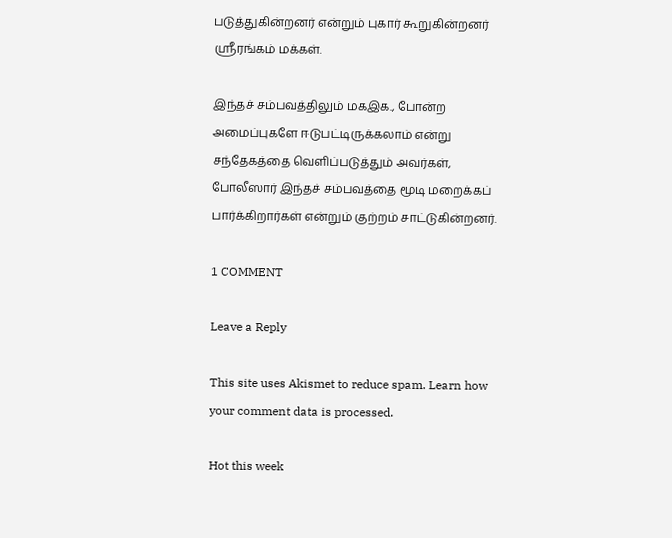படுத்துகின்றனர் என்றும் புகார் கூறுகின்றனர் ஸ்ரீரங்கம் மக்கள்.

இந்தச் சம்பவத்திலும் மகஇக., போன்ற அமைப்புகளே ஈடுபட்டிருக்கலாம் என்று சந்தேகத்தை வெளிப்படுத்தும் அவர்கள், போலீஸார் இந்தச் சம்பவத்தை மூடி மறைக்கப் பார்க்கிறார்கள் என்றும் குற்றம் சாட்டுகின்றனர்.

1 COMMENT

Leave a Reply

This site uses Akismet to reduce spam. Learn how your comment data is processed.

Hot this week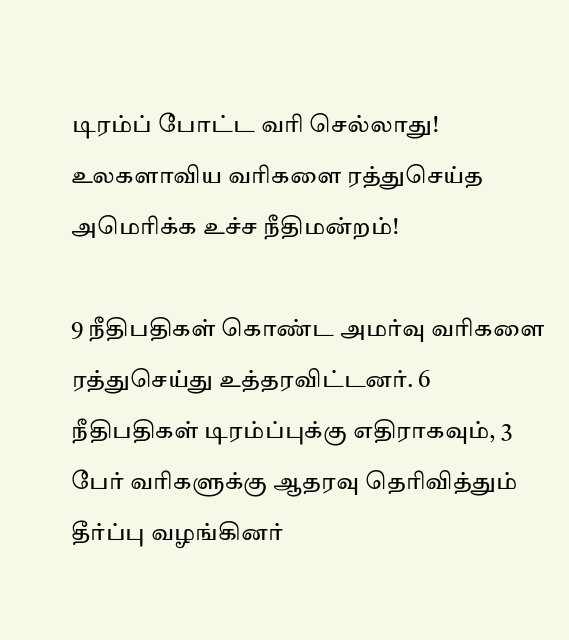டிரம்ப் போட்ட வரி செல்லாது! உலகளாவிய வரிகளை ரத்துசெய்த அமெரிக்க உச்ச நீதிமன்றம்!

9 நீதிபதிகள் கொண்ட அமர்வு வரிகளை ரத்துசெய்து உத்தரவிட்டனர். 6 நீதிபதிகள் டிரம்ப்புக்கு எதிராகவும், 3 பேர் வரிகளுக்கு ஆதரவு தெரிவித்தும் தீர்ப்பு வழங்கினர்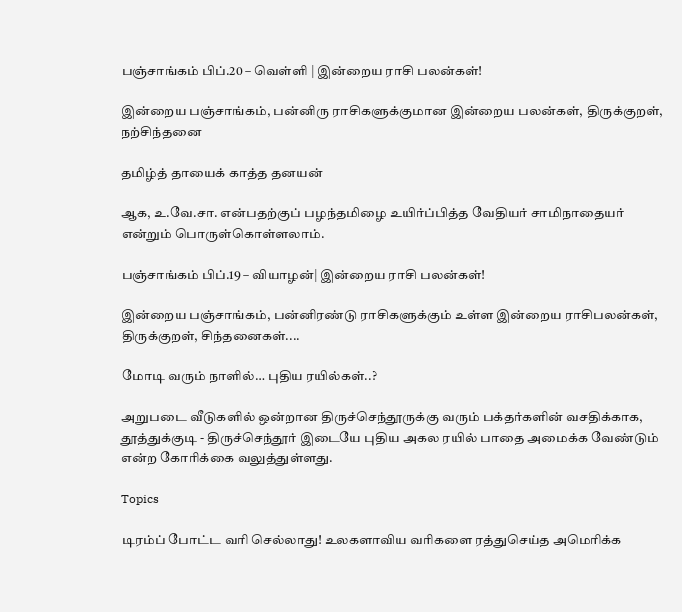பஞ்சாங்கம் பிப்.20 – வெள்ளி | இன்றைய ராசி பலன்கள்!

இன்றைய பஞ்சாங்கம், பன்னிரு ராசிகளுக்குமான இன்றைய பலன்கள், திருக்குறள், நற்சிந்தனை

தமிழ்த் தாயைக் காத்த தனயன்

ஆக, உ.வே.சா. என்பதற்குப் பழந்தமிழை உயிர்ப்பித்த வேதியர் சாமிநாதையர் என்றும் பொருள்கொள்ளலாம்.

பஞ்சாங்கம் பிப்.19 – வியாழன்| இன்றைய ராசி பலன்கள்!

இன்றைய பஞ்சாங்கம், பன்னிரண்டு ராசிகளுக்கும் உள்ள இன்றைய ராசிபலன்கள், திருக்குறள், சிந்தனைகள்....

மோடி வரும் நாளில்… புதிய ரயில்கள்..?

அறுபடை வீடுகளில் ஒன்றான திருச்செந்தூருக்கு வரும் பக்தர்களின் வசதிக்காக, தூத்துக்குடி - திருச்செந்தூர் இடையே புதிய அகல ரயில் பாதை அமைக்க வேண்டும் என்ற கோரிக்கை வலுத்துள்ளது.

Topics

டிரம்ப் போட்ட வரி செல்லாது! உலகளாவிய வரிகளை ரத்துசெய்த அமெரிக்க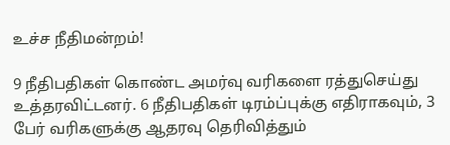உச்ச நீதிமன்றம்!

9 நீதிபதிகள் கொண்ட அமர்வு வரிகளை ரத்துசெய்து உத்தரவிட்டனர். 6 நீதிபதிகள் டிரம்ப்புக்கு எதிராகவும், 3 பேர் வரிகளுக்கு ஆதரவு தெரிவித்தும்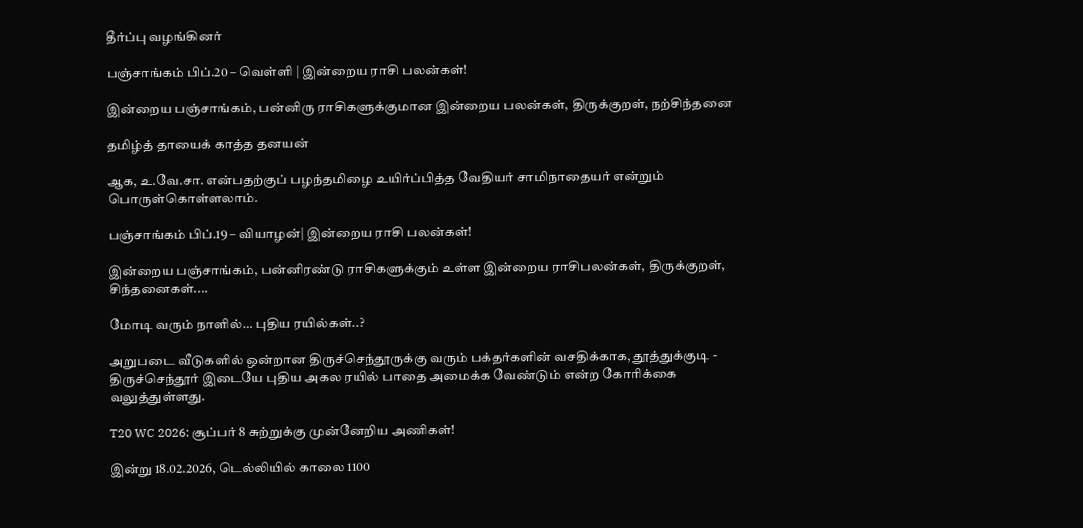தீர்ப்பு வழங்கினர்

பஞ்சாங்கம் பிப்.20 – வெள்ளி | இன்றைய ராசி பலன்கள்!

இன்றைய பஞ்சாங்கம், பன்னிரு ராசிகளுக்குமான இன்றைய பலன்கள், திருக்குறள், நற்சிந்தனை

தமிழ்த் தாயைக் காத்த தனயன்

ஆக, உ.வே.சா. என்பதற்குப் பழந்தமிழை உயிர்ப்பித்த வேதியர் சாமிநாதையர் என்றும் பொருள்கொள்ளலாம்.

பஞ்சாங்கம் பிப்.19 – வியாழன்| இன்றைய ராசி பலன்கள்!

இன்றைய பஞ்சாங்கம், பன்னிரண்டு ராசிகளுக்கும் உள்ள இன்றைய ராசிபலன்கள், திருக்குறள், சிந்தனைகள்....

மோடி வரும் நாளில்… புதிய ரயில்கள்..?

அறுபடை வீடுகளில் ஒன்றான திருச்செந்தூருக்கு வரும் பக்தர்களின் வசதிக்காக, தூத்துக்குடி - திருச்செந்தூர் இடையே புதிய அகல ரயில் பாதை அமைக்க வேண்டும் என்ற கோரிக்கை வலுத்துள்ளது.

T20 WC 2026: சூப்பர் 8 சுற்றுக்கு முன்னேறிய அணிகள்!

இன்று 18.02.2026, டெல்லியில் காலை 1100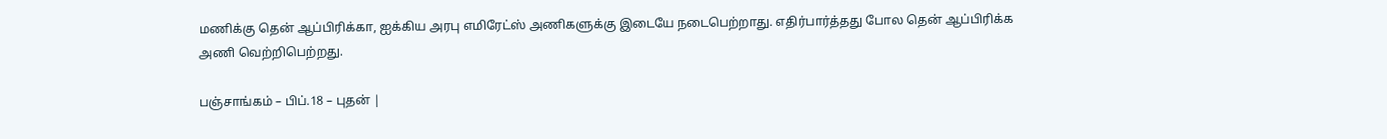மணிக்கு தென் ஆப்பிரிக்கா, ஐக்கிய அரபு எமிரேட்ஸ் அணிகளுக்கு இடையே நடைபெற்றாது. எதிர்பார்த்தது போல தென் ஆப்பிரிக்க அணி வெற்றிபெற்றது.

பஞ்சாங்கம் – பிப்.18 – புதன் |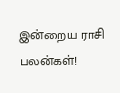இன்றைய ராசி பலன்கள்!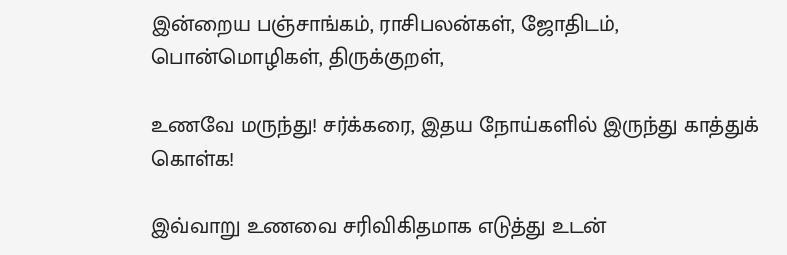இன்றைய பஞ்சாங்கம், ராசிபலன்கள், ஜோதிடம், பொன்மொழிகள், திருக்குறள்,

உணவே மருந்து! சர்க்கரை, இதய நோய்களில் இருந்து காத்துக் கொள்க!

இவ்வாறு உணவை சரிவிகிதமாக எடுத்து உடன்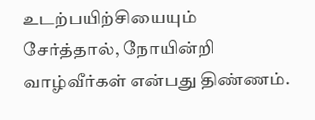உடற்பயிற்சியையும் சேர்த்தால், நோயின்றி வாழ்வீர்கள் என்பது திண்ணம்.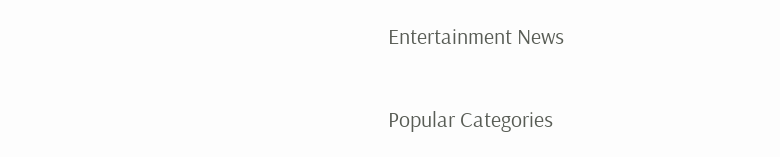Entertainment News

Popular Categories